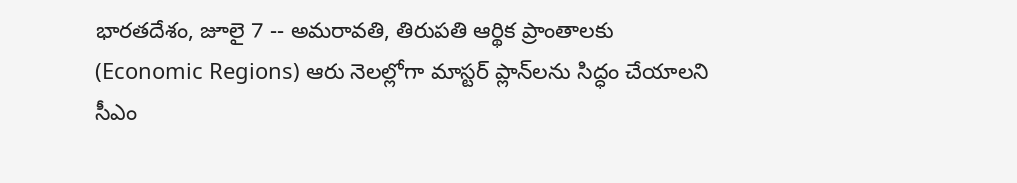భారతదేశం, జూలై 7 -- అమరావతి, తిరుపతి ఆర్థిక ప్రాంతాలకు (Economic Regions) ఆరు నెలల్లోగా మాస్టర్ ప్లాన్‌లను సిద్ధం చేయాలని సీఎం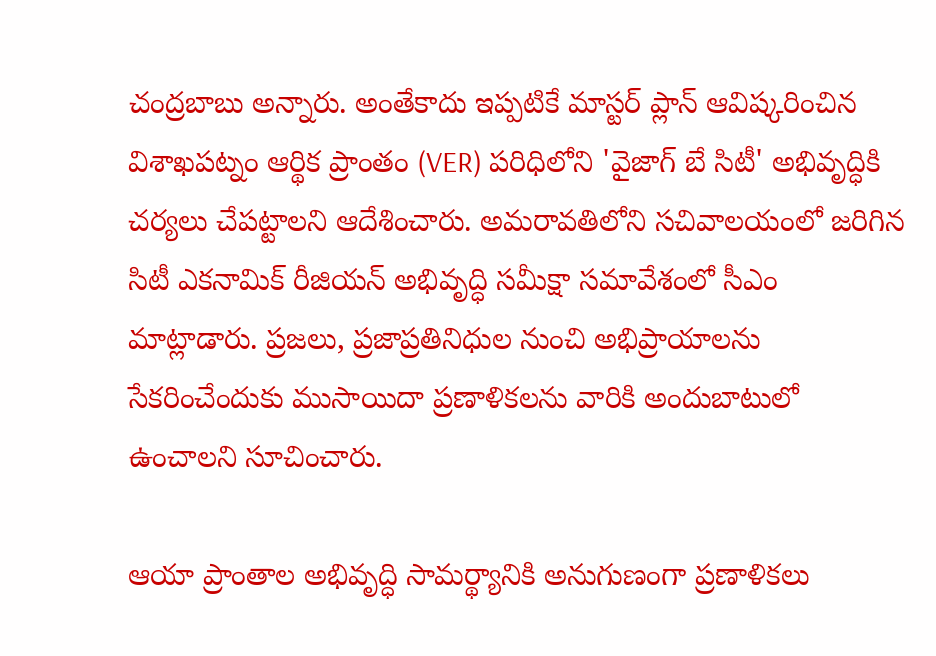చంద్రబాబు అన్నారు. అంతేకాదు ఇప్పటికే మాస్టర్ ప్లాన్ ఆవిష్కరించిన విశాఖపట్నం ఆర్థిక ప్రాంతం (VER) పరిధిలోని 'వైజాగ్ బే సిటీ' అభివృద్ధికి చర్యలు చేపట్టాలని ఆదేశించారు. అమరావతిలోని సచివాలయంలో జరిగిన సిటీ ఎకనామిక్ రీజియన్ అభివృద్ధి సమీక్షా సమావేశంలో సీఎం మాట్లాడారు. ప్రజలు, ప్రజాప్రతినిధుల నుంచి అభిప్రాయాలను సేకరించేందుకు ముసాయిదా ప్రణాళికలను వారికి అందుబాటులో ఉంచాలని సూచించారు.

ఆయా ప్రాంతాల అభివృద్ధి సామర్థ్యానికి అనుగుణంగా ప్రణాళికలు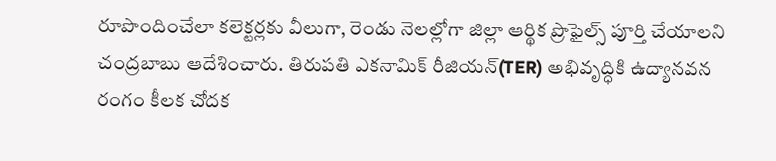రూపొందించేలా కలెక్టర్లకు వీలుగా, రెండు నెలల్లోగా జిల్లా ఆర్థిక ప్రొఫైల్స్ పూర్తి చేయాలని చంద్రబాబు ఆదేశించారు. తిరుపతి ఎకనామిక్ రీజియన్(TER) అభివృద్ధికి ఉద్యానవన రంగం కీలక చోదక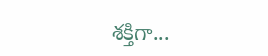శక్తిగా...